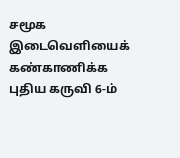சமூக இடைவெளியைக் கண்காணிக்க புதிய கருவி 6-ம்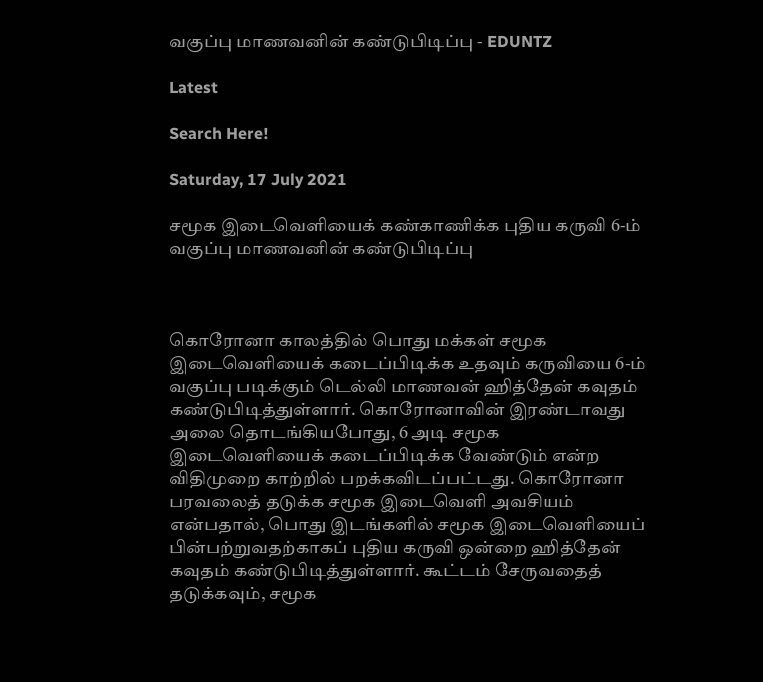வகுப்பு மாணவனின் கண்டுபிடிப்பு - EDUNTZ

Latest

Search Here!

Saturday, 17 July 2021

சமூக இடைவெளியைக் கண்காணிக்க புதிய கருவி 6-ம் வகுப்பு மாணவனின் கண்டுபிடிப்பு



கொரோனா காலத்தில் பொது மக்கள் சமூக இடைவெளியைக் கடைப்பிடிக்க உதவும் கருவியை 6-ம் வகுப்பு படிக்கும் டெல்லி மாணவன் ஹித்தேன் கவுதம் கண்டுபிடித்துள்ளார். கொரோனாவின் இரண்டாவது அலை தொடங்கியபோது, 6 அடி சமூக இடைவெளியைக் கடைப்பிடிக்க வேண்டும் என்ற விதிமுறை காற்றில் பறக்கவிடப்பட்டது. கொரோனா பரவலைத் தடுக்க சமூக இடைவெளி அவசியம் என்பதால், பொது இடங்களில் சமூக இடைவெளியைப் பின்பற்றுவதற்காகப் புதிய கருவி ஒன்றை ஹித்தேன் கவுதம் கண்டுபிடித்துள்ளார். கூட்டம் சேருவதைத் தடுக்கவும், சமூக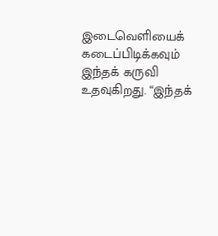இடைவெளியைக் கடைப்பிடிக்கவும் இந்தக் கருவி உதவுகிறது. “இந்தக்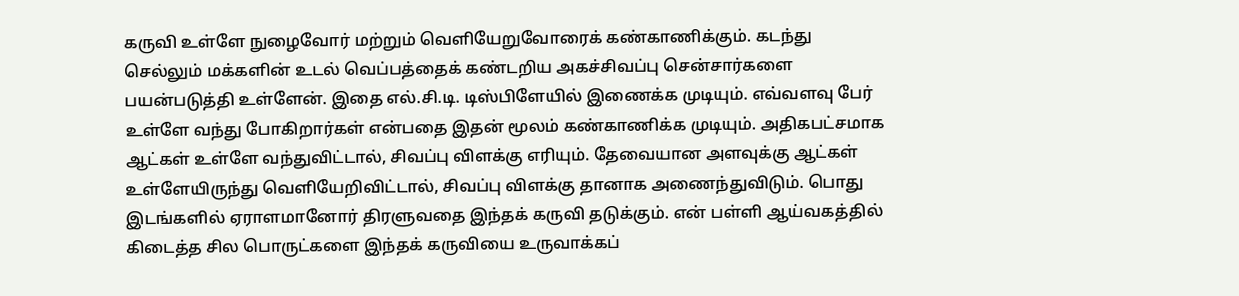கருவி உள்ளே நுழைவோர் மற்றும் வெளியேறுவோரைக் கண்காணிக்கும். கடந்து செல்லும் மக்களின் உடல் வெப்பத்தைக் கண்டறிய அகச்சிவப்பு சென்சார்களை பயன்படுத்தி உள்ளேன். இதை எல்.சி.டி. டிஸ்பிளேயில் இணைக்க முடியும். எவ்வளவு பேர் உள்ளே வந்து போகிறார்கள் என்பதை இதன் மூலம் கண்காணிக்க முடியும். அதிகபட்சமாக ஆட்கள் உள்ளே வந்துவிட்டால், சிவப்பு விளக்கு எரியும். தேவையான அளவுக்கு ஆட்கள் உள்ளேயிருந்து வெளியேறிவிட்டால், சிவப்பு விளக்கு தானாக அணைந்துவிடும். பொது இடங்களில் ஏராளமானோர் திரளுவதை இந்தக் கருவி தடுக்கும். என் பள்ளி ஆய்வகத்தில் கிடைத்த சில பொருட்களை இந்தக் கருவியை உருவாக்கப்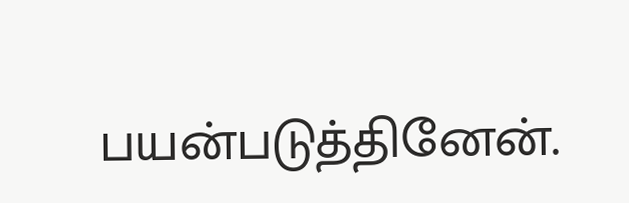பயன்படுத்தினேன்.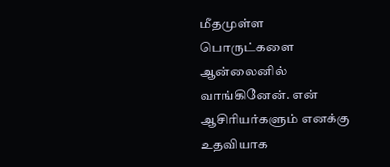மீதமுள்ள பொருட்களை ஆன்லைனில் வாங்கினேன். என் ஆசிரியர்களும் எனக்கு உதவியாக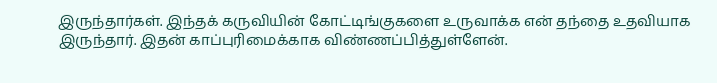இருந்தார்கள். இந்தக் கருவியின் கோட்டிங்குகளை உருவாக்க என் தந்தை உதவியாக இருந்தார். இதன் காப்புரிமைக்காக விண்ணப்பித்துள்ளேன்.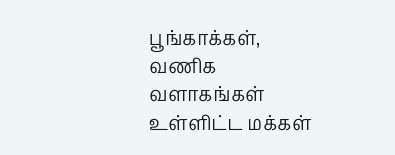பூங்காக்கள், வணிக வளாகங்கள் உள்ளிட்ட மக்கள்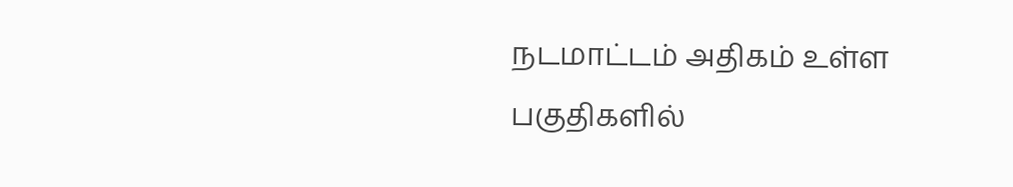நடமாட்டம் அதிகம் உள்ள பகுதிகளில்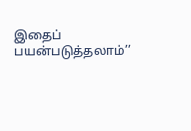இதைப் பயன்படுத்தலாம்’’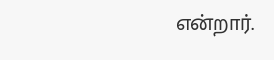என்றார்.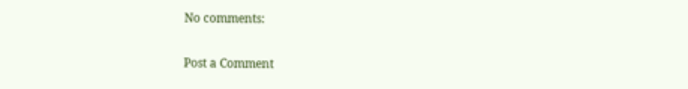No comments:

Post a Comment